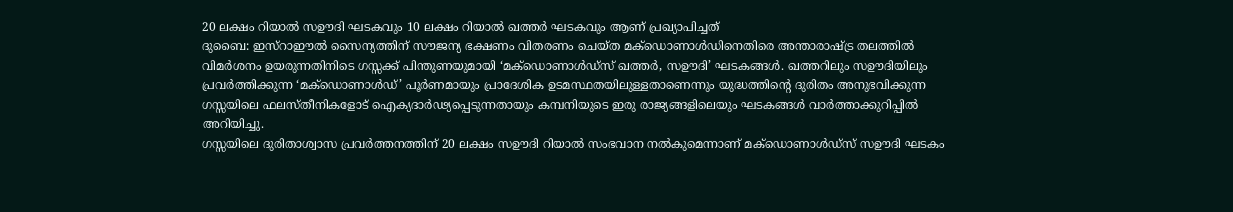20 ലക്ഷം റിയാൽ സഊദി ഘടകവും 10 ലക്ഷം റിയാൽ ഖത്തർ ഘടകവും ആണ് പ്രഖ്യാപിച്ചത്
ദുബൈ: ഇസ്റാഈൽ സൈന്യത്തിന് സൗജന്യ ഭക്ഷണം വിതരണം ചെയ്ത മക്ഡൊണാൾഡിനെതിരെ അന്താരാഷ്ട്ര തലത്തിൽ വിമർശനം ഉയരുന്നതിനിടെ ഗസ്സക്ക് പിന്തുണയുമായി ‘മക്ഡൊണാൾഡ്സ് ഖത്തർ, സഊദി’ ഘടകങ്ങൾ. ഖത്തറിലും സഊദിയിലും പ്രവർത്തിക്കുന്ന ‘മക്ഡൊണാൾഡ്’ പൂർണമായും പ്രാദേശിക ഉടമസ്ഥതയിലുള്ളതാണെന്നും യുദ്ധത്തിന്റെ ദുരിതം അനുഭവിക്കുന്ന ഗസ്സയിലെ ഫലസ്തീനികളോട് ഐക്യദാർഢ്യപ്പെടുന്നതായും കമ്പനിയുടെ ഇരു രാജ്യങ്ങളിലെയും ഘടകങ്ങൾ വാർത്താക്കുറിപ്പിൽ അറിയിച്ചു.
ഗസ്സയിലെ ദുരിതാശ്വാസ പ്രവർത്തനത്തിന് 20 ലക്ഷം സഊദി റിയാൽ സംഭവാന നൽകുമെന്നാണ് മക്ഡൊണാൾഡ്സ് സഊദി ഘടകം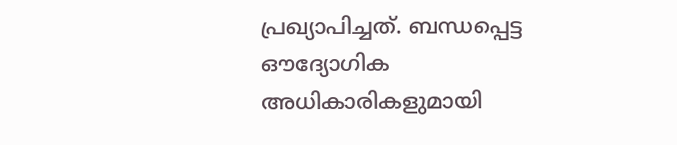പ്രഖ്യാപിച്ചത്. ബന്ധപ്പെട്ട ഔദ്യോഗിക അധികാരികളുമായി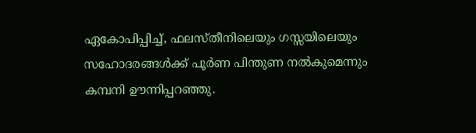ഏകോപിപ്പിച്ച്, ഫലസ്തീനിലെയും ഗസ്സയിലെയും സഹോദരങ്ങൾക്ക് പൂർണ പിന്തുണ നൽകുമെന്നും കമ്പനി ഊന്നിപ്പറഞ്ഞു.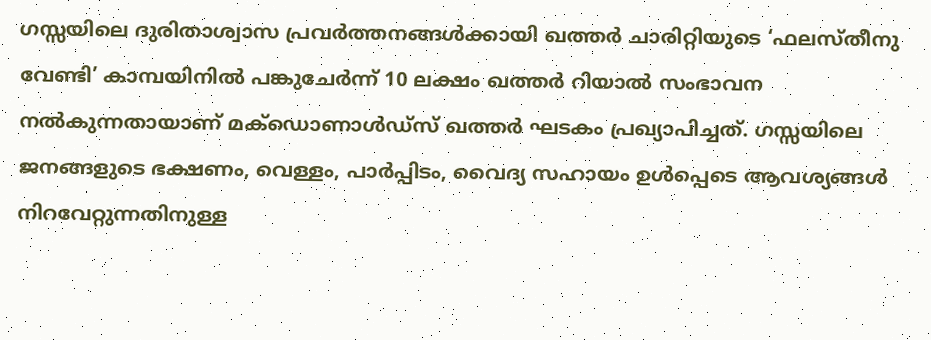ഗസ്സയിലെ ദുരിതാശ്വാസ പ്രവർത്തനങ്ങൾക്കായി ഖത്തർ ചാരിറ്റിയുടെ ‘ഫലസ്തീനു വേണ്ടി’ കാമ്പയിനിൽ പങ്കുചേർന്ന് 10 ലക്ഷം ഖത്തർ റിയാൽ സംഭാവന നൽകുന്നതായാണ് മക്ഡൊണാൾഡ്സ് ഖത്തർ ഘടകം പ്രഖ്യാപിച്ചത്. ഗസ്സയിലെ ജനങ്ങളുടെ ഭക്ഷണം, വെള്ളം, പാർപ്പിടം, വൈദ്യ സഹായം ഉൾപ്പെടെ ആവശ്യങ്ങൾ നിറവേറ്റുന്നതിനുള്ള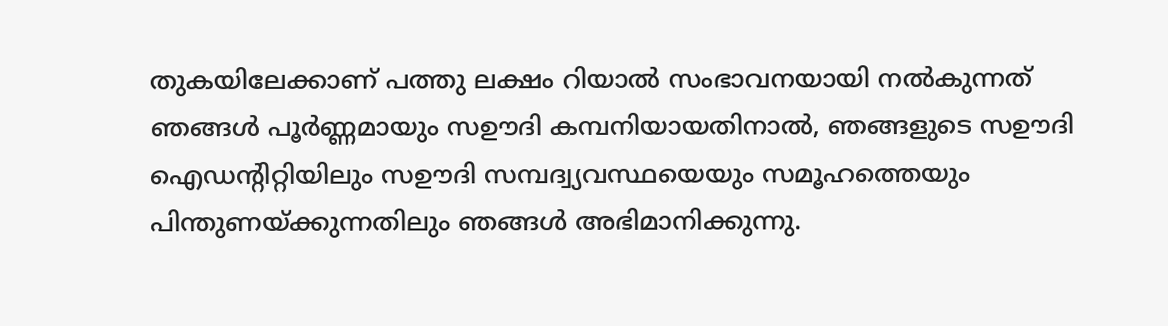തുകയിലേക്കാണ് പത്തു ലക്ഷം റിയാൽ സംഭാവനയായി നൽകുന്നത്
ഞങ്ങൾ പൂർണ്ണമായും സഊദി കമ്പനിയായതിനാൽ, ഞങ്ങളുടെ സഊദി ഐഡന്റിറ്റിയിലും സഊദി സമ്പദ്വ്യവസ്ഥയെയും സമൂഹത്തെയും പിന്തുണയ്ക്കുന്നതിലും ഞങ്ങൾ അഭിമാനിക്കുന്നു.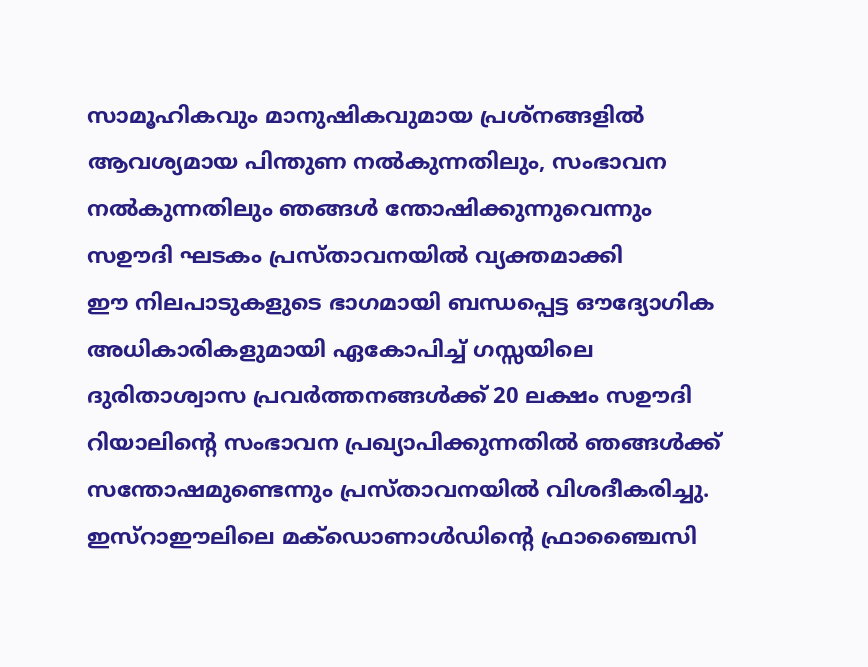സാമൂഹികവും മാനുഷികവുമായ പ്രശ്നങ്ങളിൽ ആവശ്യമായ പിന്തുണ നൽകുന്നതിലും, സംഭാവന നൽകുന്നതിലും ഞങ്ങൾ ന്തോഷിക്കുന്നുവെന്നും സഊദി ഘടകം പ്രസ്താവനയിൽ വ്യക്തമാക്കി
ഈ നിലപാടുകളുടെ ഭാഗമായി ബന്ധപ്പെട്ട ഔദ്യോഗിക അധികാരികളുമായി ഏകോപിച്ച് ഗസ്സയിലെ ദുരിതാശ്വാസ പ്രവർത്തനങ്ങൾക്ക് 20 ലക്ഷം സഊദി റിയാലിന്റെ സംഭാവന പ്രഖ്യാപിക്കുന്നതിൽ ഞങ്ങൾക്ക് സന്തോഷമുണ്ടെന്നും പ്രസ്താവനയിൽ വിശദീകരിച്ചു.
ഇസ്റാഈലിലെ മക്ഡൊണാൾഡിന്റെ ഫ്രാഞ്ചൈസി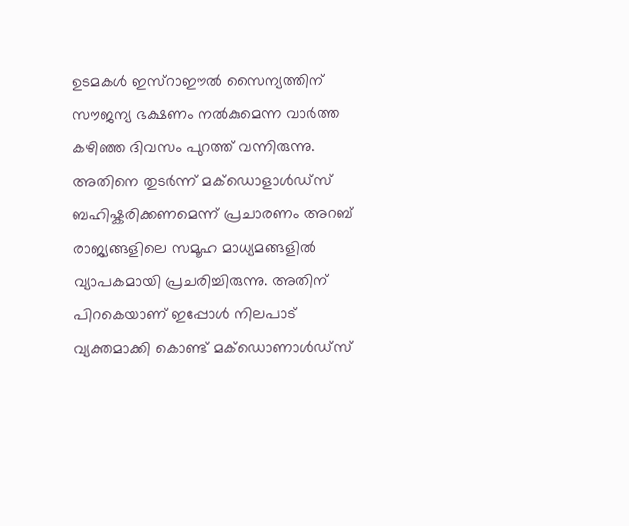ഉടമകൾ ഇസ്റാഈൽ സൈന്യത്തിന് സൗജന്യ ഭക്ഷണം നൽകുമെന്ന വാർത്ത കഴിഞ്ഞ ദിവസം പുറത്ത് വന്നിരുന്നു. അതിനെ തുടർന്ന് മക്ഡൊളാൾഡ്സ് ബഹിഷ്കരിക്കണമെന്ന് പ്രചാരണം അറബ് രാജ്യങ്ങളിലെ സമൂഹ മാധ്യമങ്ങളിൽ വ്യാപകമായി പ്രചരിച്ചിരുന്നു. അതിന് പിറകെയാണ് ഇപ്പോൾ നിലപാട് വ്യക്തമാക്കി കൊണ്ട് മക്ഡൊണാൾഡ്സ്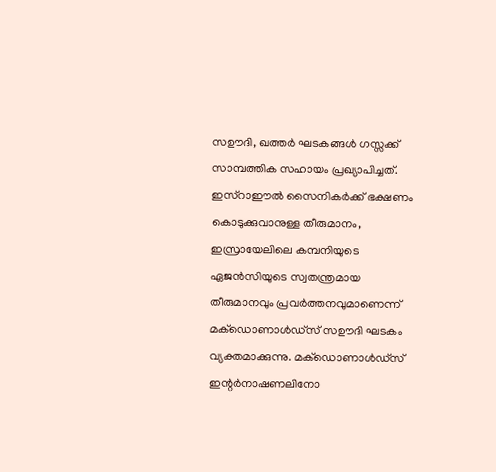സഊദി, ഖത്തർ ഘടകങ്ങൾ ഗസ്സക്ക് സാമ്പത്തിക സഹായം പ്രഖ്യാപിച്ചത്.
ഇസ്റാഈൽ സൈനികർക്ക് ഭക്ഷണം കൊടുക്കുവാനുള്ള തീരുമാനം, ഇസ്രായേലിലെ കമ്പനിയുടെ ഏജൻസിയുടെ സ്വതന്ത്രമായ തീരുമാനവും പ്രവർത്തനവുമാണെന്ന് മക്ഡൊണാൾഡ്സ് സഊദി ഘടകം വ്യക്തമാക്കുന്നു. മക്ഡൊണാൾഡ്സ് ഇന്റർനാഷണലിനോ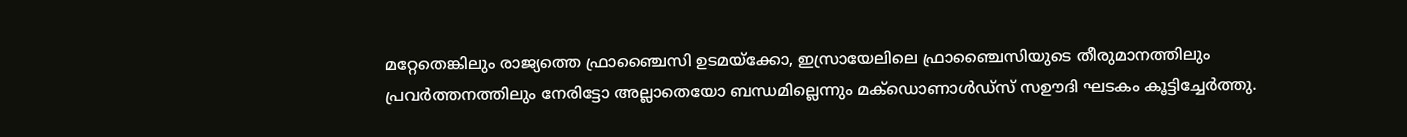മറ്റേതെങ്കിലും രാജ്യത്തെ ഫ്രാഞ്ചൈസി ഉടമയ്ക്കോ, ഇസ്രായേലിലെ ഫ്രാഞ്ചൈസിയുടെ തീരുമാനത്തിലും പ്രവർത്തനത്തിലും നേരിട്ടോ അല്ലാതെയോ ബന്ധമില്ലെന്നും മക്ഡൊണാൾഡ്സ് സഊദി ഘടകം കൂട്ടിച്ചേർത്തു.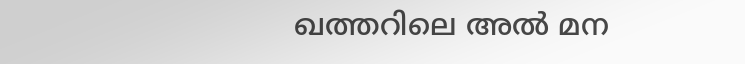ഖത്തറിലെ അൽ മന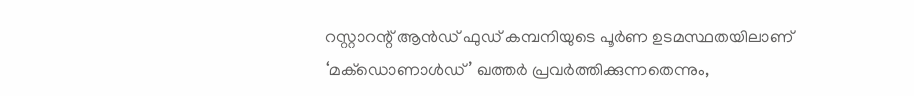റസ്റ്റാറന്റ് ആൻഡ് ഫുഡ് കമ്പനിയുടെ പൂർണ ഉടമസ്ഥതയിലാണ് ‘മക്ഡൊണാൾഡ്’ ഖത്തർ പ്രവർത്തിക്കുന്നതെന്നും,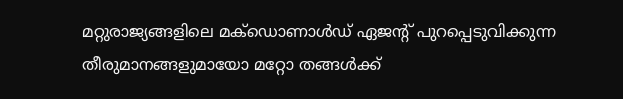മറ്റുരാജ്യങ്ങളിലെ മക്ഡൊണാൾഡ് ഏജന്റ് പുറപ്പെടുവിക്കുന്ന തീരുമാനങ്ങളുമായോ മറ്റോ തങ്ങൾക്ക്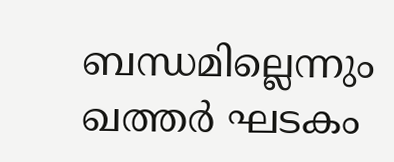ബന്ധമില്ലെന്നും ഖത്തർ ഘടകം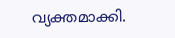വ്യക്തമാക്കി.